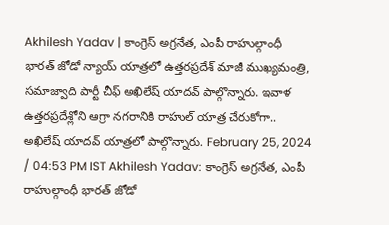Akhilesh Yadav | కాంగ్రెస్ అగ్రనేత, ఎంపీ రాహుల్గాంధీ భారత్ జోడో న్యాయ్ యాత్రలో ఉత్తరప్రదేశ్ మాజీ ముఖ్యమంత్రి, సమాజ్వాది పార్టీ చీఫ్ అఖిలేష్ యాదవ్ పాల్గొన్నారు. ఇవాళ ఉత్తరప్రదేశ్లోని ఆగ్రా నగరానికి రాహుల్ యాత్ర చేరుకోగా.. అఖిలేష్ యాదవ్ యాత్రలో పాల్గొన్నారు. February 25, 2024 / 04:53 PM IST Akhilesh Yadav: కాంగ్రెస్ అగ్రనేత, ఎంపీ రాహుల్గాంధీ భారత్ జోడో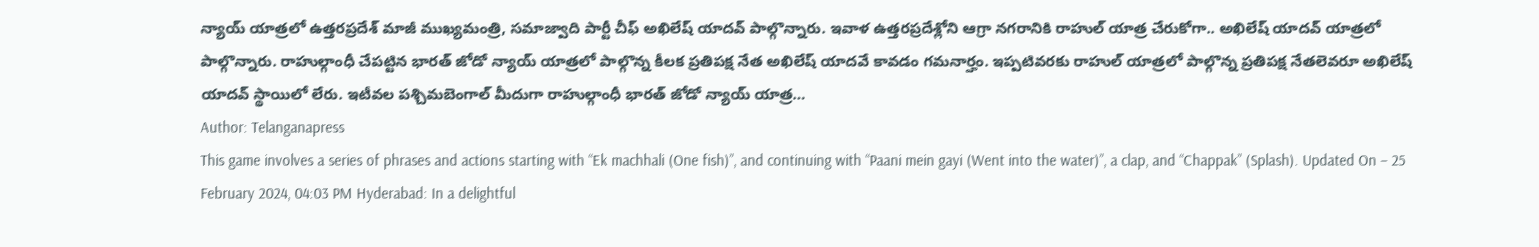న్యాయ్ యాత్రలో ఉత్తరప్రదేశ్ మాజీ ముఖ్యమంత్రి, సమాజ్వాది పార్టీ చీఫ్ అఖిలేష్ యాదవ్ పాల్గొన్నారు. ఇవాళ ఉత్తరప్రదేశ్లోని ఆగ్రా నగరానికి రాహుల్ యాత్ర చేరుకోగా.. అఖిలేష్ యాదవ్ యాత్రలో పాల్గొన్నారు. రాహుల్గాంధీ చేపట్టిన భారత్ జోడో న్యాయ్ యాత్రలో పాల్గొన్న కీలక ప్రతిపక్ష నేత అఖిలేష్ యాదవే కావడం గమనార్హం. ఇప్పటివరకు రాహుల్ యాత్రలో పాల్గొన్న ప్రతిపక్ష నేతలెవరూ అఖిలేష్ యాదవ్ స్థాయిలో లేరు. ఇటీవల పశ్చిమబెంగాల్ మీదుగా రాహుల్గాంధీ భారత్ జోడో న్యాయ్ యాత్ర…
Author: Telanganapress
This game involves a series of phrases and actions starting with “Ek machhali (One fish)”, and continuing with “Paani mein gayi (Went into the water)”, a clap, and “Chappak” (Splash). Updated On – 25 February 2024, 04:03 PM Hyderabad: In a delightful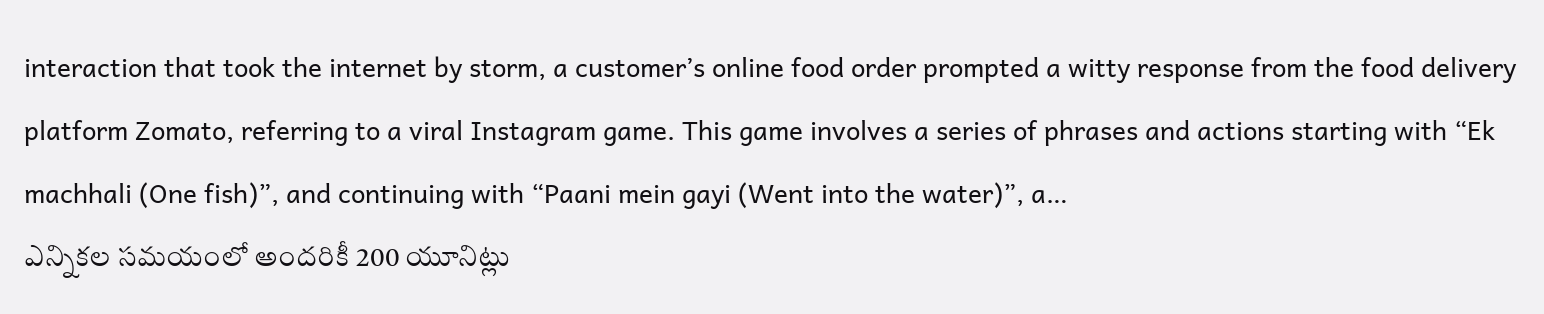interaction that took the internet by storm, a customer’s online food order prompted a witty response from the food delivery platform Zomato, referring to a viral Instagram game. This game involves a series of phrases and actions starting with “Ek machhali (One fish)”, and continuing with “Paani mein gayi (Went into the water)”, a…
ఎన్నికల సమయంలో అందరికీ 200 యూనిట్లు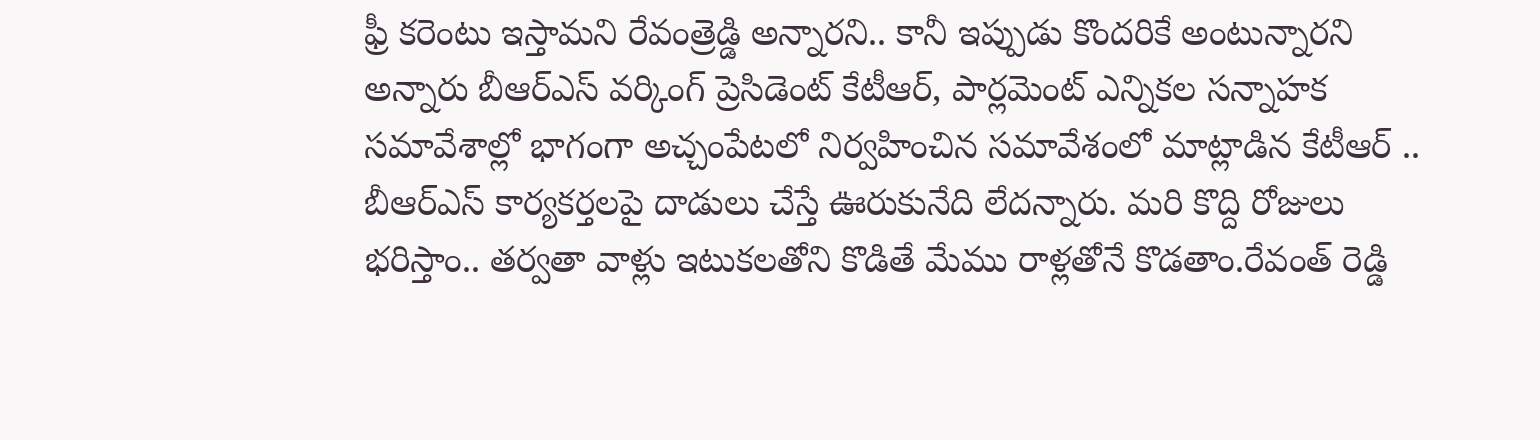ఫ్రీ కరెంటు ఇస్తామని రేవంత్రెడ్డి అన్నారని.. కానీ ఇప్పుడు కొందరికే అంటున్నారని అన్నారు బీఆర్ఎస్ వర్కింగ్ ప్రెసిడెంట్ కేటీఆర్, పార్లమెంట్ ఎన్నికల సన్నాహక సమావేశాల్లో భాగంగా అచ్చంపేటలో నిర్వహించిన సమావేశంలో మాట్లాడిన కేటీఆర్ .. బీఆర్ఎస్ కార్యకర్తలపై దాడులు చేస్తే ఊరుకునేది లేదన్నారు. మరి కొద్ది రోజులు భరిస్తాం.. తర్వతా వాళ్లు ఇటుకలతోని కొడితే మేము రాళ్లతోనే కొడతాం.రేవంత్ రెడ్డి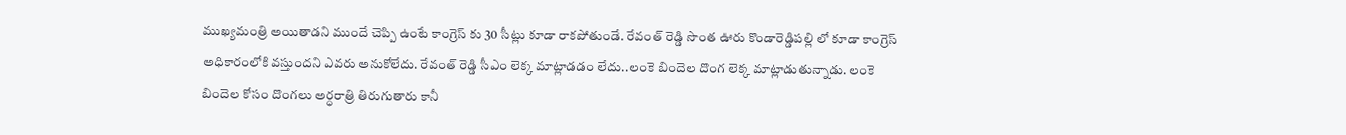ముఖ్యమంత్రి అయితాడని ముందే చెప్పి ఉంటే కాంగ్రెస్ కు 30 సీట్లు కూడా రాకపోతుండే. రేవంత్ రెడ్డి సొంత ఊరు కొండారెడ్డిపల్లి లో కూడా కాంగ్రెస్ అధికారంలోకి వస్తుందని ఎవరు అనుకోలేదు. రేవంత్ రెడ్డి సీఎం లెక్క మాట్లాడడం లేదు..లంకె బిందెల దొంగ లెక్క మాట్లాడుతున్నాడు. లంకె బిందెల కోసం దొంగలు అర్ధరాత్రి తిరుగుతారు కానీ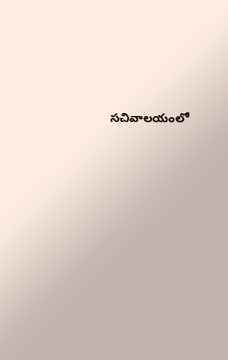సచివాలయంలో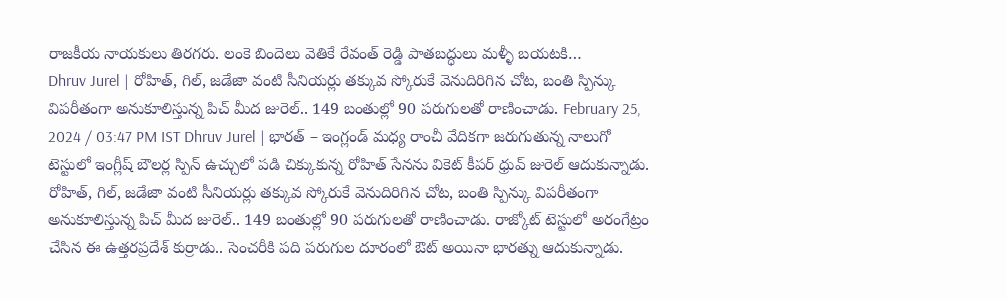రాజకీయ నాయకులు తిరగరు. లంకె బిందెలు వెతికే రేవంత్ రెడ్డి పాతబద్ధులు మళ్ళీ బయటకి…
Dhruv Jurel | రోహిత్, గిల్, జడేజా వంటి సీనియర్లు తక్కువ స్కోరుకే వెనుదిరిగిన చోట, బంతి స్పిన్కు విపరీతంగా అనుకూలిస్తున్న పిచ్ మీద జురెల్.. 149 బంతుల్లో 90 పరుగులతో రాణించాడు. February 25, 2024 / 03:47 PM IST Dhruv Jurel | భారత్ – ఇంగ్లండ్ మధ్య రాంచీ వేదికగా జరుగుతున్న నాలుగో టెస్టులో ఇంగ్లీష్ బౌలర్ల స్పిన్ ఉచ్చులో పడి చిక్కుకున్న రోహిత్ సేనను వికెట్ కీపర్ ధ్రువ్ జురెల్ ఆదుకున్నాడు. రోహిత్, గిల్, జడేజా వంటి సీనియర్లు తక్కువ స్కోరుకే వెనుదిరిగిన చోట, బంతి స్పిన్కు విపరీతంగా అనుకూలిస్తున్న పిచ్ మీద జురెల్.. 149 బంతుల్లో 90 పరుగులతో రాణించాడు. రాజ్కోట్ టెస్టులో అరంగేట్రం చేసిన ఈ ఉత్తరప్రదేశ్ కుర్రాడు.. సెంచరీకి పది పరుగుల దూరంలో ఔట్ అయినా భారత్ను ఆదుకున్నాడు.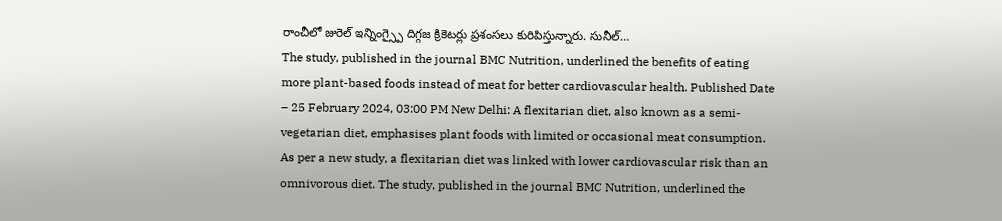రాంచీలో జురెల్ ఇన్నింగ్స్పై దిగ్గజ క్రికెటర్లు ప్రశంసలు కురిపిస్తున్నారు. సునీల్…
The study, published in the journal BMC Nutrition, underlined the benefits of eating more plant-based foods instead of meat for better cardiovascular health. Published Date – 25 February 2024, 03:00 PM New Delhi: A flexitarian diet, also known as a semi-vegetarian diet, emphasises plant foods with limited or occasional meat consumption. As per a new study, a flexitarian diet was linked with lower cardiovascular risk than an omnivorous diet. The study, published in the journal BMC Nutrition, underlined the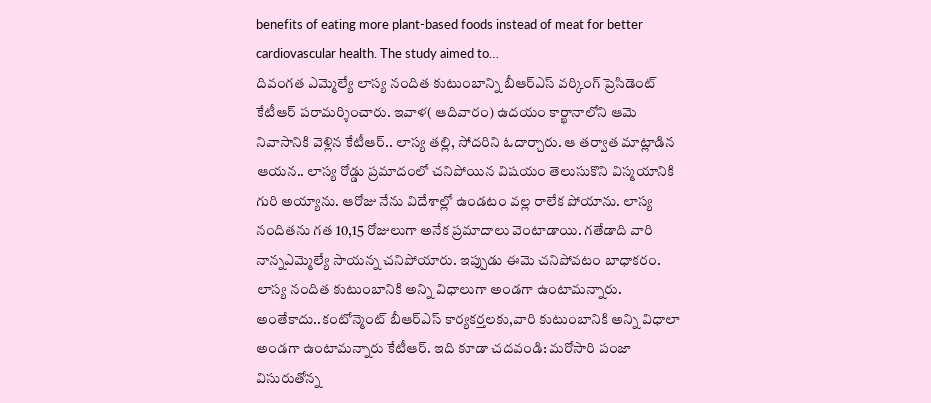benefits of eating more plant-based foods instead of meat for better cardiovascular health. The study aimed to…
దివంగత ఎమ్మెల్యే లాస్య నందిత కుటుంబాన్ని బీఆర్ఎస్ వర్కింగ్ ప్రెసిడెంట్ కేటీఆర్ పరామర్శించారు. ఇవాళ( ఆదివారం) ఉదయం కార్ఖానాలోని ఆమె నివాసానికి వెళ్లిన కేటీఆర్.. లాస్య తల్లి, సోదరిని ఓదార్చారు. ఆ తర్వాత మాట్లాడిన ఆయన.. లాస్య రోడ్డు ప్రమాదంలో చనిపోయిన విషయం తెలుసుకొని విస్మయానికి గురి అయ్యాను. ఆరోజు నేను విదేశాల్లో ఉండటం వల్ల రాలేక పోయాను. లాస్య నందితను గత 10,15 రోజులుగా అనేక ప్రమాదాలు వెంటాడాయి. గతేడాది వారి నాన్నఎమ్మెల్యే సాయన్న చనిపోయారు. ఇప్పుడు ఈమె చనిపోవటం బాధాకరం. లాస్య నందిత కుటుంబానికి అన్ని విధాలుగా అండగా ఉంటామన్నారు. అంతేకాదు..కంటోన్మెంట్ బీఆర్ఎస్ కార్యకర్తలకు,వారి కుటుంబానికి అన్ని విధాలా అండగా ఉంటామన్నారు కేటీఆర్. ఇది కూడా చదవండి: మరోసారి పంజా విసురుతోన్న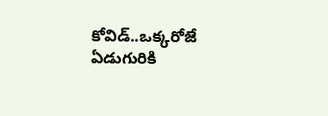కోవిడ్..ఒక్కరోజే ఏడుగురికి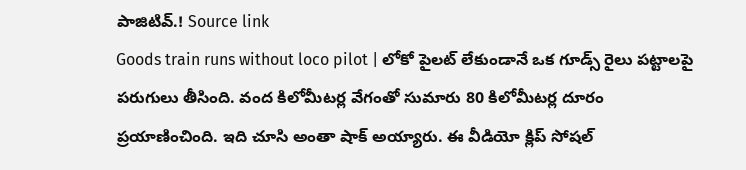పాజిటివ్.! Source link
Goods train runs without loco pilot | లోకో పైలట్ లేకుండానే ఒక గూడ్స్ రైలు పట్టాలపై పరుగులు తీసింది. వంద కిలోమీటర్ల వేగంతో సుమారు 80 కిలోమీటర్ల దూరం ప్రయాణించింది. ఇది చూసి అంతా షాక్ అయ్యారు. ఈ వీడియో క్లిప్ సోషల్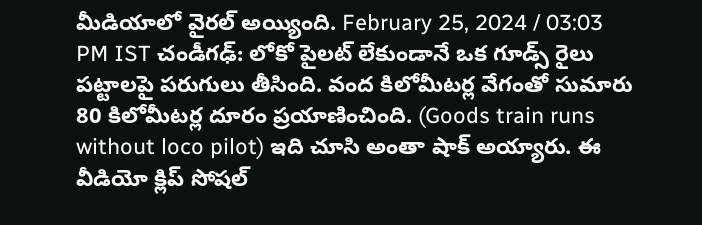మీడియాలో వైరల్ అయ్యింది. February 25, 2024 / 03:03 PM IST చండీగఢ్: లోకో పైలట్ లేకుండానే ఒక గూడ్స్ రైలు పట్టాలపై పరుగులు తీసింది. వంద కిలోమీటర్ల వేగంతో సుమారు 80 కిలోమీటర్ల దూరం ప్రయాణించింది. (Goods train runs without loco pilot) ఇది చూసి అంతా షాక్ అయ్యారు. ఈ వీడియో క్లిప్ సోషల్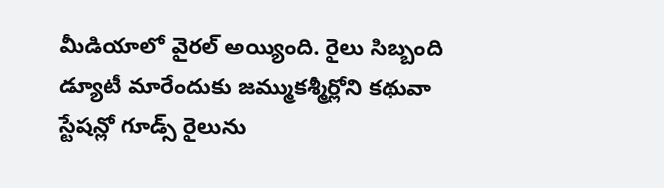మీడియాలో వైరల్ అయ్యింది. రైలు సిబ్బంది డ్యూటీ మారేందుకు జమ్ముకశ్మీర్లోని కథువా స్టేషన్లో గూడ్స్ రైలును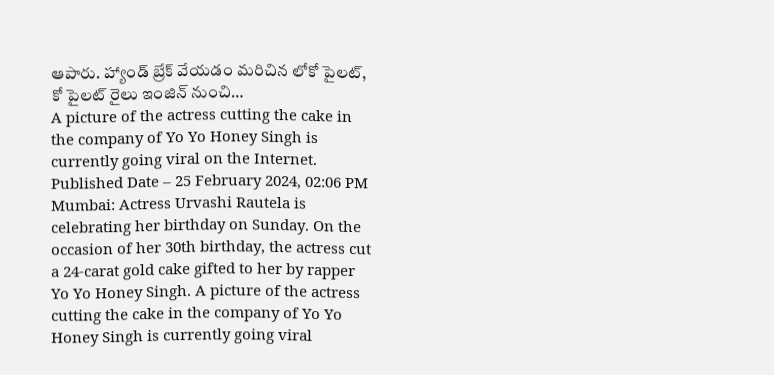ఆపారు. హ్యాండ్ బ్రేక్ వేయడం మరిచిన లోకో పైలట్, కో పైలట్ రైలు ఇంజిన్ నుంచి…
A picture of the actress cutting the cake in the company of Yo Yo Honey Singh is currently going viral on the Internet. Published Date – 25 February 2024, 02:06 PM Mumbai: Actress Urvashi Rautela is celebrating her birthday on Sunday. On the occasion of her 30th birthday, the actress cut a 24-carat gold cake gifted to her by rapper Yo Yo Honey Singh. A picture of the actress cutting the cake in the company of Yo Yo Honey Singh is currently going viral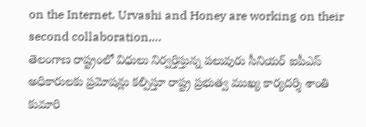on the Internet. Urvashi and Honey are working on their second collaboration,…
తెలంగాణ రాష్ట్రంలో విధులు నిర్వర్తిస్తున్న పలువురు సీనియర్ ఐపీఎస్ అధికారులకు ప్రమోషన్లు కల్పిస్తూ రాష్ట్ర ప్రభుత్వ ముఖ్య కార్యదర్శి శాంతి కుమారి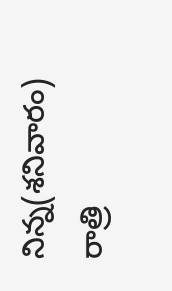నిన్న(శనివారం) రాత్రి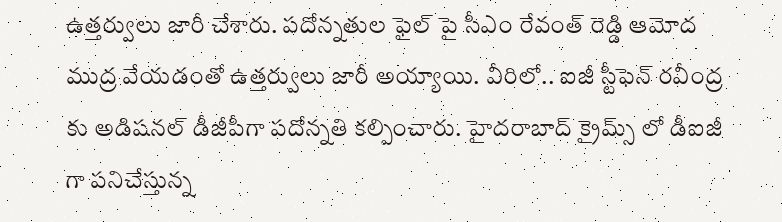ఉత్తర్వులు జారీ చేశారు. పదోన్నతుల ఫైల్ పై సీఎం రేవంత్ రెడ్డి ఆమోద ముద్ర వేయడంతో ఉత్తర్వులు జారీ అయ్యాయి. వీరిలో.. ఐజీ స్టీఫెన్ రవీంద్ర కు అడిషనల్ డీజీపీగా పదోన్నతి కల్పించారు. హైదరాబాద్ క్రైమ్స్ లో డీఐజీ గా పనిచేస్తున్న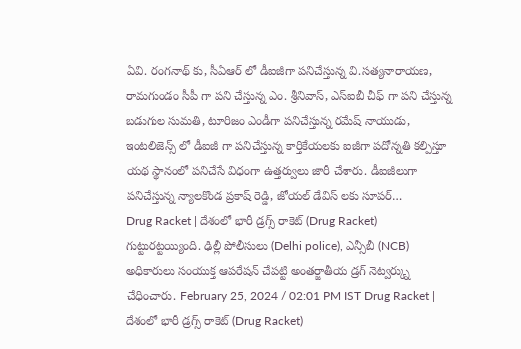ఏవి. రంగనాథ్ కు, సీఏఆర్ లో డీఐజీగా పనిచేస్తున్న వి.సత్యనారాయణ, రామగుండం సీపీ గా పని చేస్తున్న ఎం. శ్రీనివాస్, ఎస్ఐబీ చీఫ్ గా పని చేస్తున్న బడుగుల సుమతి, టూరిజం ఎండీగా పనిచేస్తున్న రమేష్ నాయుడు, ఇంటలిజెన్స్ లో డీఐజీ గా పనిచేస్తున్న కార్తికేయలకు ఐజీగా పదోన్నతి కల్పిస్తూ యథ స్థానంలో పనిచేసే విధంగా ఉత్తర్వులు జారీ చేశారు. డీఐజీలుగా పనిచేస్తున్న న్యాలకొండ ప్రకాష్ రెడ్డి, జోయల్ డేవిస్ లకు సూపర్…
Drug Racket | దేశంలో భారీ డ్రగ్స్ రాకెట్ (Drug Racket) గుట్టురట్టయ్యింది. ఢిల్లీ పోలీసులు (Delhi police), ఎన్సీబీ (NCB) అధికారులు సంయుక్త ఆపరేషన్ చేపట్టి అంతర్జాతీయ డ్రగ్ నెట్వర్క్ను చేధించారు. February 25, 2024 / 02:01 PM IST Drug Racket | దేశంలో భారీ డ్రగ్స్ రాకెట్ (Drug Racket)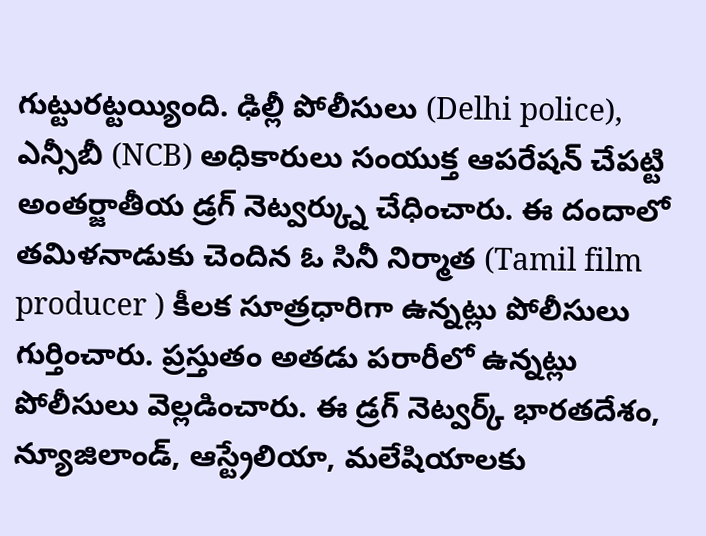గుట్టురట్టయ్యింది. ఢిల్లీ పోలీసులు (Delhi police), ఎన్సీబీ (NCB) అధికారులు సంయుక్త ఆపరేషన్ చేపట్టి అంతర్జాతీయ డ్రగ్ నెట్వర్క్ను చేధించారు. ఈ దందాలో తమిళనాడుకు చెందిన ఓ సినీ నిర్మాత (Tamil film producer ) కీలక సూత్రధారిగా ఉన్నట్లు పోలీసులు గుర్తించారు. ప్రస్తుతం అతడు పరారీలో ఉన్నట్లు పోలీసులు వెల్లడించారు. ఈ డ్రగ్ నెట్వర్క్ భారతదేశం, న్యూజిలాండ్, ఆస్ట్రేలియా, మలేషియాలకు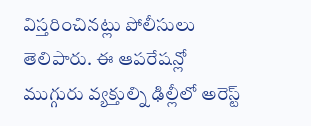విస్తరించినట్లు పోలీసులు తెలిపారు. ఈ ఆపరేషన్లో ముగ్గురు వ్యక్తుల్ని ఢిల్లీలో అరెస్ట్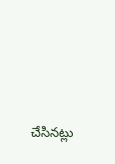చేసినట్లు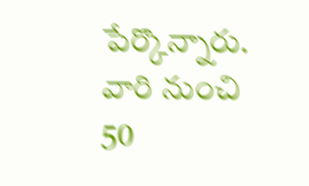పేర్కొన్నారు. వారి నుంచి 50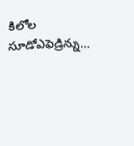కిలోల సూడోఎఫెడ్రిన్ను…